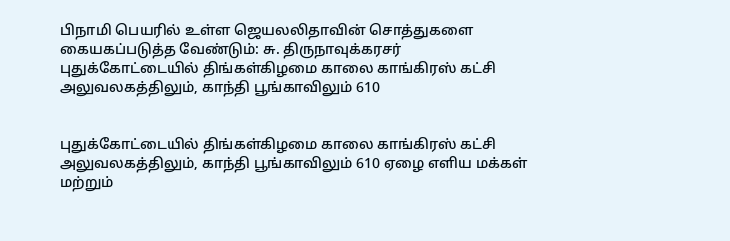பிநாமி பெயரில் உள்ள ஜெயலலிதாவின் சொத்துகளை கையகப்படுத்த வேண்டும்: சு. திருநாவுக்கரசர்
புதுக்கோட்டையில் திங்கள்கிழமை காலை காங்கிரஸ் கட்சி அலுவலகத்திலும், காந்தி பூங்காவிலும் 610


புதுக்கோட்டையில் திங்கள்கிழமை காலை காங்கிரஸ் கட்சி அலுவலகத்திலும், காந்தி பூங்காவிலும் 610 ஏழை எளிய மக்கள் மற்றும்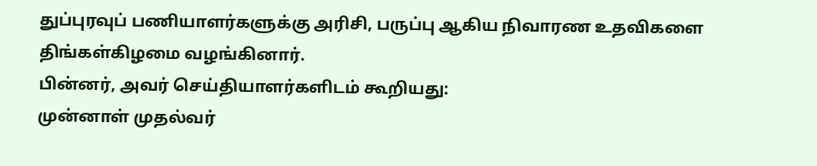துப்புரவுப் பணியாளர்களுக்கு அரிசி, பருப்பு ஆகிய நிவாரண உதவிகளை திங்கள்கிழமை வழங்கினார்.
பின்னர், அவர் செய்தியாளர்களிடம் கூறியது:
முன்னாள் முதல்வர்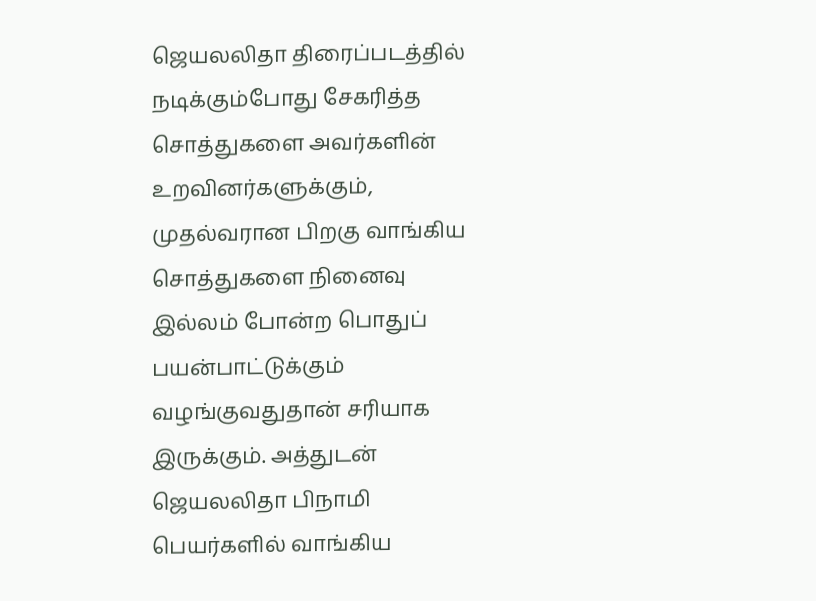ஜெயலலிதா திரைப்படத்தில் நடிக்கும்போது சேகரித்த சொத்துகளை அவர்களின் உறவினர்களுக்கும், முதல்வரான பிறகு வாங்கிய சொத்துகளை நினைவு இல்லம் போன்ற பொதுப் பயன்பாட்டுக்கும் வழங்குவதுதான் சரியாக இருக்கும். அத்துடன் ஜெயலலிதா பிநாமி பெயர்களில் வாங்கிய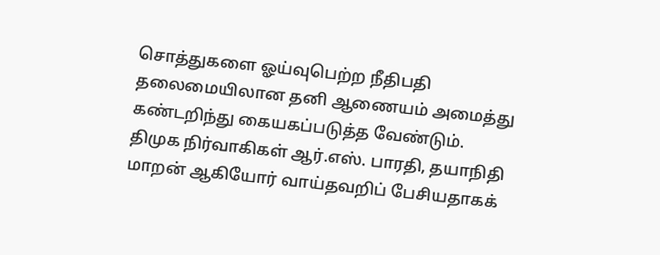சொத்துகளை ஓய்வுபெற்ற நீதிபதி தலைமையிலான தனி ஆணையம் அமைத்து கண்டறிந்து கையகப்படுத்த வேண்டும்.
திமுக நிர்வாகிகள் ஆர்.எஸ். பாரதி, தயாநிதி மாறன் ஆகியோர் வாய்தவறிப் பேசியதாகக்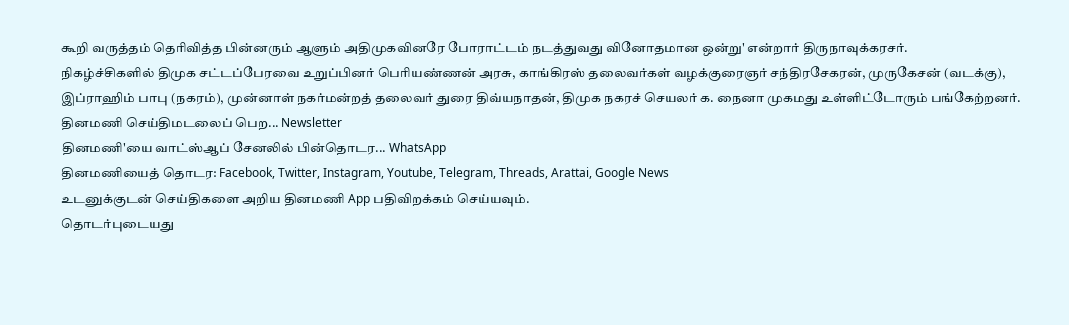கூறி வருத்தம் தெரிவித்த பின்னரும் ஆளும் அதிமுகவினரே போராட்டம் நடத்துவது வினோதமான ஒன்று' என்றார் திருநாவுக்கரசர்.
நிகழ்ச்சிகளில் திமுக சட்டப்பேரவை உறுப்பினர் பெரியண்ணன் அரசு, காங்கிரஸ் தலைவர்கள் வழக்குரைஞர் சந்திரசேகரன், முருகேசன் (வடக்கு), இப்ராஹிம் பாபு (நகரம்), முன்னாள் நகர்மன்றத் தலைவர் துரை திவ்யநாதன், திமுக நகரச் செயலர் க. நைனா முகமது உள்ளிட்டோரும் பங்கேற்றனர்.
தினமணி செய்திமடலைப் பெற... Newsletter
தினமணி'யை வாட்ஸ்ஆப் சேனலில் பின்தொடர... WhatsApp
தினமணியைத் தொடர: Facebook, Twitter, Instagram, Youtube, Telegram, Threads, Arattai, Google News
உடனுக்குடன் செய்திகளை அறிய தினமணி App பதிவிறக்கம் செய்யவும்.
தொடர்புடையது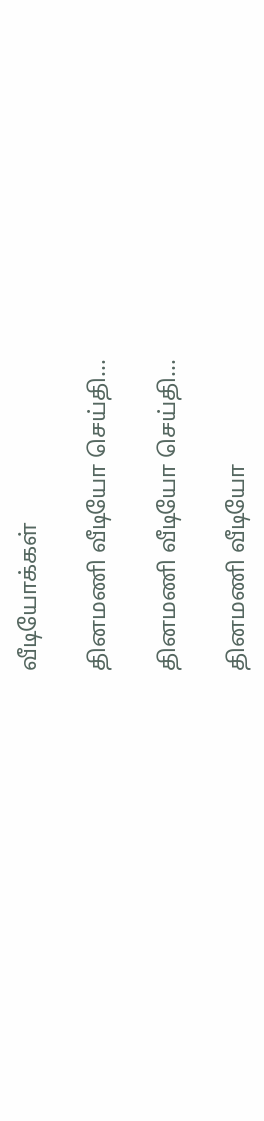வீடியோக்கள்

தினமணி வீடியோ செய்தி...

தினமணி வீடியோ செய்தி...

தினமணி வீடியோ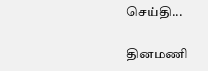செய்தி...

தினமணி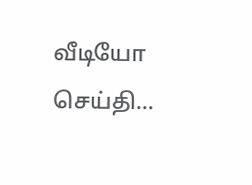வீடியோ செய்தி...